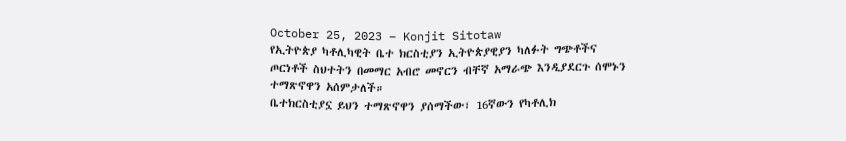October 25, 2023 – Konjit Sitotaw
የኢትዮጵያ ካቶሊካዊት ቤተ ክርስቲያን ኢትዮጵያዊያን ካለፉት ግጭቶችና ጦርነቶች ስህተትን በመማር አብሮ መኖርን ብቸኛ አማራጭ እንዲያደርጉ ሰሞኑን ተማጽኖዋን አሰምታለች።
ቤተክርስቲያኗ ይህን ተማጽኖዋን ያሰማችው፣ 16ኛውን የካቶሊክ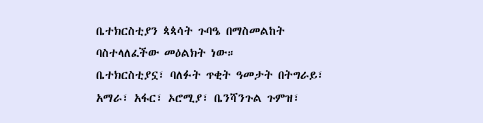ቤተክርስቲያን ጳጳሳት ጉባዔ በማስመልከት ባስተላለፈችው መዕልክት ነው።
ቤተክርስቲያኗ፣ ባለፉት ጥቂት ዓመታት በትግራይ፣ አማራ፣ አፋር፣ ኦሮሚያ፣ ቤንሻንጉል ጉምዝ፣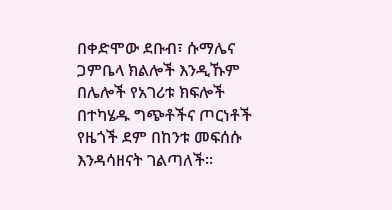በቀድሞው ደቡብ፣ ሱማሌና ጋምቤላ ክልሎች እንዲኹም በሌሎች የአገሪቱ ክፍሎች በተካሄዱ ግጭቶችና ጦርነቶች የዜጎች ደም በከንቱ መፍሰሱ እንዳሳዘናት ገልጣለች።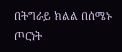በትግራይ ክልል በሰሜኑ ጦርነት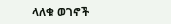ላለቁ ወገኖች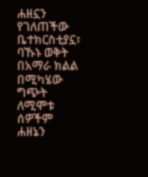ሐዘኗን የገለጠችው ቤተክርስቲያኗ፣ ባኹኑ ወቅት በአማራ ክልል በሚካሄው ግጭት ለሚሞቱ ሰዎችም ሐዘኔን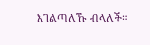እገልጣለኹ ብላለች።